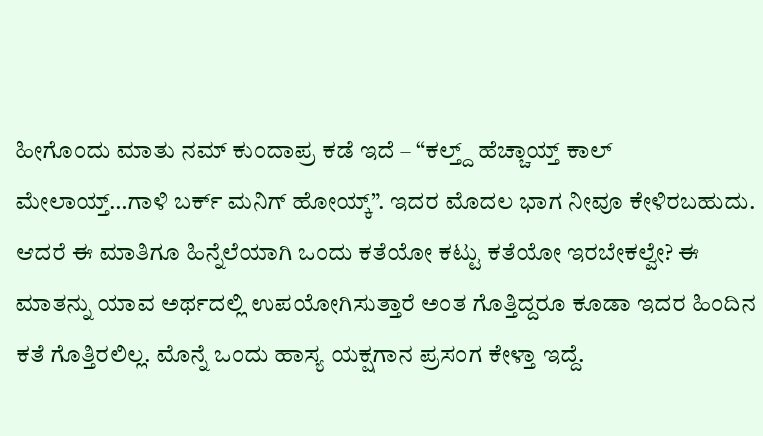ಹೀಗೊಂದು ಮಾತು ನಮ್ ಕುಂದಾಪ್ರ ಕಡೆ ಇದೆ – “ಕಲ್ತ್ದ್ ಹೆಚ್ಚಾಯ್ತ್ ಕಾಲ್ ಮೇಲಾಯ್ತ್…ಗಾಳಿ ಬರ್ಕ್ ಮನಿಗ್ ಹೋಯ್ಕ್”. ಇದರ ಮೊದಲ ಭಾಗ ನೀವೂ ಕೇಳಿರಬಹುದು. ಆದರೆ ಈ ಮಾತಿಗೂ ಹಿನ್ನೆಲೆಯಾಗಿ ಒಂದು ಕತೆಯೋ ಕಟ್ಟು ಕತೆಯೋ ಇರಬೇಕಲ್ವೇ? ಈ ಮಾತನ್ನು ಯಾವ ಅರ್ಥದಲ್ಲಿ ಉಪಯೋಗಿಸುತ್ತಾರೆ ಅಂತ ಗೊತ್ತಿದ್ದರೂ ಕೂಡಾ ಇದರ ಹಿಂದಿನ ಕತೆ ಗೊತ್ತಿರಲಿಲ್ಲ. ಮೊನ್ನೆ ಒಂದು ಹಾಸ್ಯ ಯಕ್ಷಗಾನ ಪ್ರಸಂಗ ಕೇಳ್ತಾ ಇದ್ದೆ.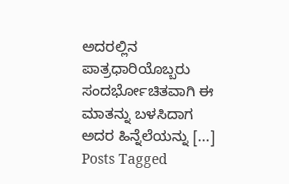ಅದರಲ್ಲಿನ ಪಾತ್ರಧಾರಿಯೊಬ್ಬರು ಸಂದರ್ಭೋಚಿತವಾಗಿ ಈ ಮಾತನ್ನು ಬಳಸಿದಾಗ ಅದರ ಹಿನ್ನೆಲೆಯನ್ನು [...]
Posts Tagged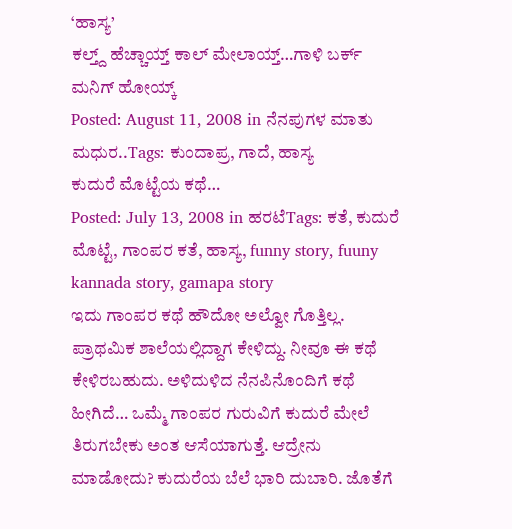‘ಹಾಸ್ಯ’
ಕಲ್ತ್ದ್ ಹೆಚ್ಚಾಯ್ತ್ ಕಾಲ್ ಮೇಲಾಯ್ತ್…ಗಾಳಿ ಬರ್ಕ್ ಮನಿಗ್ ಹೋಯ್ಕ್
Posted: August 11, 2008 in ನೆನಪುಗಳ ಮಾತು ಮಧುರ..Tags: ಕುಂದಾಪ್ರ, ಗಾದೆ, ಹಾಸ್ಯ
ಕುದುರೆ ಮೊಟ್ಟೆಯ ಕಥೆ…
Posted: July 13, 2008 in ಹರಟೆTags: ಕತೆ, ಕುದುರೆ ಮೊಟ್ಟೆ, ಗಾಂಪರ ಕತೆ, ಹಾಸ್ಯ, funny story, fuuny kannada story, gamapa story
ಇದು ಗಾಂಪರ ಕಥೆ ಹೌದೋ ಅಲ್ವೋ ಗೊತ್ತಿಲ್ಲ. ಪ್ರಾಥಮಿಕ ಶಾಲೆಯಲ್ಲಿದ್ದಾಗ ಕೇಳಿದ್ದು. ನೀವೂ ಈ ಕಥೆ ಕೇಳಿರಬಹುದು. ಅಳಿದುಳಿದ ನೆನಪಿನೊಂದಿಗೆ ಕಥೆ ಹೀಗಿದೆ… ಒಮ್ಮೆ ಗಾಂಪರ ಗುರುವಿಗೆ ಕುದುರೆ ಮೇಲೆ ತಿರುಗಬೇಕು ಅಂತ ಆಸೆಯಾಗುತ್ತೆ. ಆದ್ರೇನು ಮಾಡೋದು? ಕುದುರೆಯ ಬೆಲೆ ಭಾರಿ ದುಬಾರಿ. ಜೊತೆಗೆ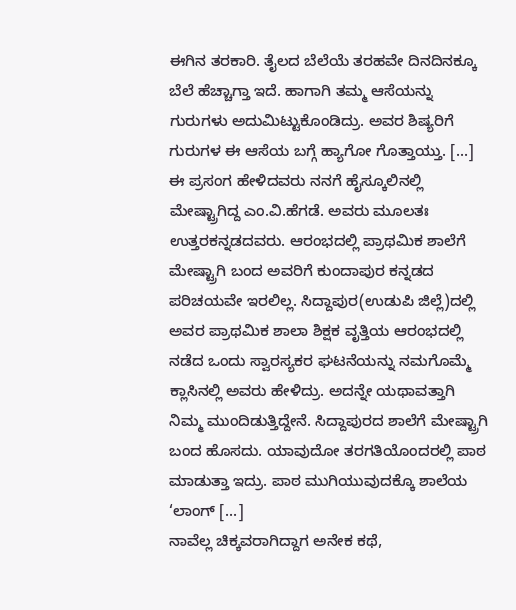ಈಗಿನ ತರಕಾರಿ. ತೈಲದ ಬೆಲೆಯೆ ತರಹವೇ ದಿನದಿನಕ್ಕೂ ಬೆಲೆ ಹೆಚ್ಚಾಗ್ತಾ ಇದೆ. ಹಾಗಾಗಿ ತಮ್ಮ ಆಸೆಯನ್ನು ಗುರುಗಳು ಅದುಮಿಟ್ಟುಕೊಂಡಿದ್ರು. ಅವರ ಶಿಷ್ಯರಿಗೆ ಗುರುಗಳ ಈ ಆಸೆಯ ಬಗ್ಗೆ ಹ್ಯಾಗೋ ಗೊತ್ತಾಯ್ತು. [...]
ಈ ಪ್ರಸಂಗ ಹೇಳಿದವರು ನನಗೆ ಹೈಸ್ಕೂಲಿನಲ್ಲಿ ಮೇಷ್ಟ್ರಾಗಿದ್ದ ಎಂ.ವಿ.ಹೆಗಡೆ. ಅವರು ಮೂಲತಃ ಉತ್ತರಕನ್ನಡದವರು. ಆರಂಭದಲ್ಲಿ ಪ್ರಾಥಮಿಕ ಶಾಲೆಗೆ ಮೇಷ್ಟ್ರಾಗಿ ಬಂದ ಅವರಿಗೆ ಕುಂದಾಪುರ ಕನ್ನಡದ ಪರಿಚಯವೇ ಇರಲಿಲ್ಲ. ಸಿದ್ದಾಪುರ(ಉಡುಪಿ ಜಿಲ್ಲೆ)ದಲ್ಲಿ ಅವರ ಪ್ರಾಥಮಿಕ ಶಾಲಾ ಶಿಕ್ಷಕ ವೃತ್ತಿಯ ಆರಂಭದಲ್ಲಿ ನಡೆದ ಒಂದು ಸ್ವಾರಸ್ಯಕರ ಘಟನೆಯನ್ನು ನಮಗೊಮ್ಮೆ ಕ್ಲಾಸಿನಲ್ಲಿ ಅವರು ಹೇಳಿದ್ರು. ಅದನ್ನೇ ಯಥಾವತ್ತಾಗಿ ನಿಮ್ಮ ಮುಂದಿಡುತ್ತಿದ್ದೇನೆ. ಸಿದ್ದಾಪುರದ ಶಾಲೆಗೆ ಮೇಷ್ಟ್ರಾಗಿ ಬಂದ ಹೊಸದು. ಯಾವುದೋ ತರಗತಿಯೊಂದರಲ್ಲಿ ಪಾಠ ಮಾಡುತ್ತಾ ಇದ್ರು. ಪಾಠ ಮುಗಿಯುವುದಕ್ಕೊ ಶಾಲೆಯ ‘ಲಾಂಗ್ [...]
ನಾವೆಲ್ಲ ಚಿಕ್ಕವರಾಗಿದ್ದಾಗ ಅನೇಕ ಕಥೆ,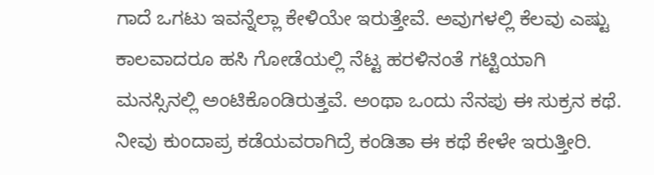ಗಾದೆ ಒಗಟು ಇವನ್ನೆಲ್ಲಾ ಕೇಳಿಯೇ ಇರುತ್ತೇವೆ. ಅವುಗಳಲ್ಲಿ ಕೆಲವು ಎಷ್ಟು ಕಾಲವಾದರೂ ಹಸಿ ಗೋಡೆಯಲ್ಲಿ ನೆಟ್ಟ ಹರಳಿನಂತೆ ಗಟ್ಟಿಯಾಗಿ ಮನಸ್ಸಿನಲ್ಲಿ ಅಂಟಿಕೊಂಡಿರುತ್ತವೆ. ಅಂಥಾ ಒಂದು ನೆನಪು ಈ ಸುಕ್ರನ ಕಥೆ. ನೀವು ಕುಂದಾಪ್ರ ಕಡೆಯವರಾಗಿದ್ರೆ ಕಂಡಿತಾ ಈ ಕಥೆ ಕೇಳೇ ಇರುತ್ತೀರಿ.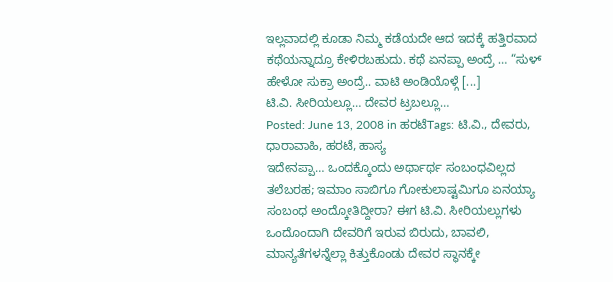ಇಲ್ಲವಾದಲ್ಲಿ ಕೂಡಾ ನಿಮ್ಮ ಕಡೆಯದೇ ಆದ ಇದಕ್ಕೆ ಹತ್ತಿರವಾದ ಕಥೆಯನ್ನಾದ್ರೂ ಕೇಳಿರಬಹುದು. ಕಥೆ ಏನಪ್ಪಾ ಅಂದ್ರೆ … “ಸುಳ್ ಹೇಳೋ ಸುಕ್ರಾ ಅಂದ್ರೆ.. ವಾಟಿ ಅಂಡಿಯೊಳ್ಗೆ [...]
ಟಿ.ವಿ. ಸೀರಿಯಲ್ಲೂ… ದೇವರ ಟ್ರಬಲ್ಲೂ…
Posted: June 13, 2008 in ಹರಟೆTags: ಟಿ.ವಿ., ದೇವರು, ಧಾರಾವಾಹಿ, ಹರಟೆ, ಹಾಸ್ಯ
ಇದೇನಪ್ಪಾ… ಒಂದಕ್ಕೊಂದು ಅರ್ಥಾರ್ಥ ಸಂಬಂಧವಿಲ್ಲದ ತಲೆಬರಹ; ಇಮಾಂ ಸಾಬಿಗೂ ಗೋಕುಲಾಷ್ಟಮಿಗೂ ಏನಯ್ಯಾ ಸಂಬಂಧ ಅಂದ್ಕೋತಿದ್ದೀರಾ? ಈಗ ಟಿ.ವಿ. ಸೀರಿಯಲ್ಲುಗಳು ಒಂದೊಂದಾಗಿ ದೇವರಿಗೆ ಇರುವ ಬಿರುದು, ಬಾವಲಿ, ಮಾನ್ಯತೆಗಳನ್ನೆಲ್ಲಾ ಕಿತ್ತುಕೊಂಡು ದೇವರ ಸ್ಥಾನಕ್ಕೇ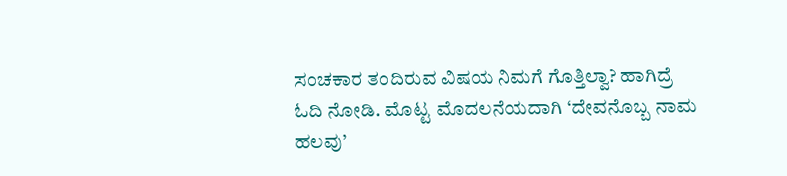ಸಂಚಕಾರ ತಂದಿರುವ ವಿಷಯ ನಿಮಗೆ ಗೊತ್ತಿಲ್ವಾ? ಹಾಗಿದ್ರೆ ಓದಿ ನೋಡಿ. ಮೊಟ್ಟ ಮೊದಲನೆಯದಾಗಿ ‘ದೇವನೊಬ್ಬ ನಾಮ ಹಲವು’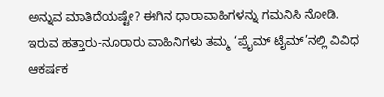ಅನ್ನುವ ಮಾತಿದೆಯಷ್ಟೇ? ಈಗಿನ ಧಾರಾವಾಹಿಗಳನ್ನು ಗಮನಿಸಿ ನೋಡಿ. ಇರುವ ಹತ್ತಾರು-ನೂರಾರು ವಾಹಿನಿಗಳು ತಮ್ಮ ‘ಪ್ರೈಮ್ ಟೈಮ್’ನಲ್ಲಿ ವಿವಿಧ ಆಕರ್ಷಕ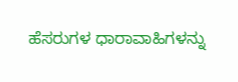ಹೆಸರುಗಳ ಧಾರಾವಾಹಿಗಳನ್ನು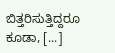ಬಿತ್ತರಿಸುತ್ತಿದ್ದರೂ ಕೂಡಾ, [...]